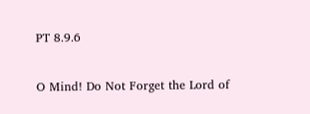PT 8.9.6

O Mind! Do Not Forget the Lord of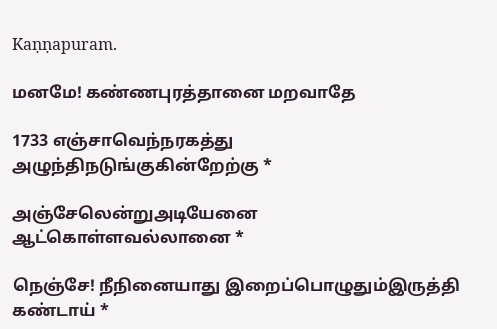Kaṇṇapuram.

மனமே! கண்ணபுரத்தானை மறவாதே

1733 எஞ்சாவெந்நரகத்து அழுந்திநடுங்குகின்றேற்கு *

அஞ்சேலென்றுஅடியேனை ஆட்கொள்ளவல்லானை *

நெஞ்சே! நீநினையாது இறைப்பொழுதும்இருத்தி கண்டாய் *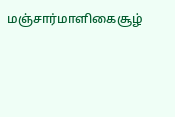மஞ்சார்மாளிகைசூழ்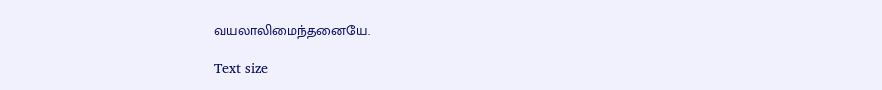வயலாலிமைந்தனையே.

Text size